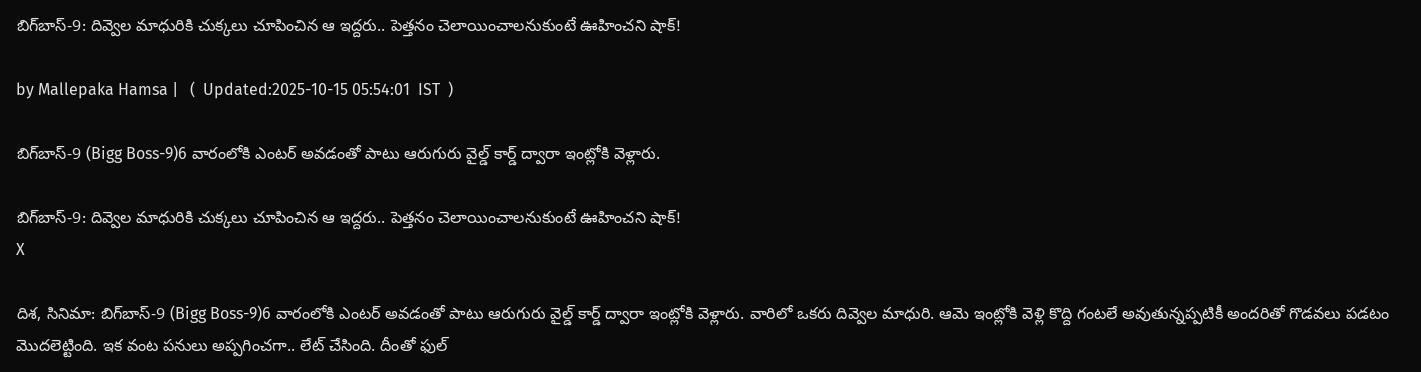బిగ్‌బాస్-9: దివ్వెల మాధురికి చుక్కలు చూపించిన ఆ ఇద్దరు.. పెత్తనం చెలాయించాలనుకుంటే ఊహించని షాక్!

by Mallepaka Hamsa |   (  Updated:2025-10-15 05:54:01  IST  )

బిగ్‌బాస్-9 (Bigg Boss-9)6 వారంలోకి ఎంటర్ అవడంతో పాటు ఆరుగురు వైల్డ్ కార్డ్ ద్వారా ఇంట్లోకి వెళ్లారు.

బిగ్‌బాస్-9: దివ్వెల మాధురికి చుక్కలు చూపించిన ఆ ఇద్దరు.. పెత్తనం చెలాయించాలనుకుంటే ఊహించని షాక్!
X

దిశ, సినిమా: బిగ్‌బాస్-9 (Bigg Boss-9)6 వారంలోకి ఎంటర్ అవడంతో పాటు ఆరుగురు వైల్డ్ కార్డ్ ద్వారా ఇంట్లోకి వెళ్లారు. వారిలో ఒకరు దివ్వెల మాధురి. ఆమె ఇంట్లోకి వెళ్లి కొద్ది గంటలే అవుతున్నప్పటికీ అందరితో గొడవలు పడటం మొదలెట్టింది. ఇక వంట పనులు అప్పగించగా.. లేట్ చేసింది. దీంతో ఫుల్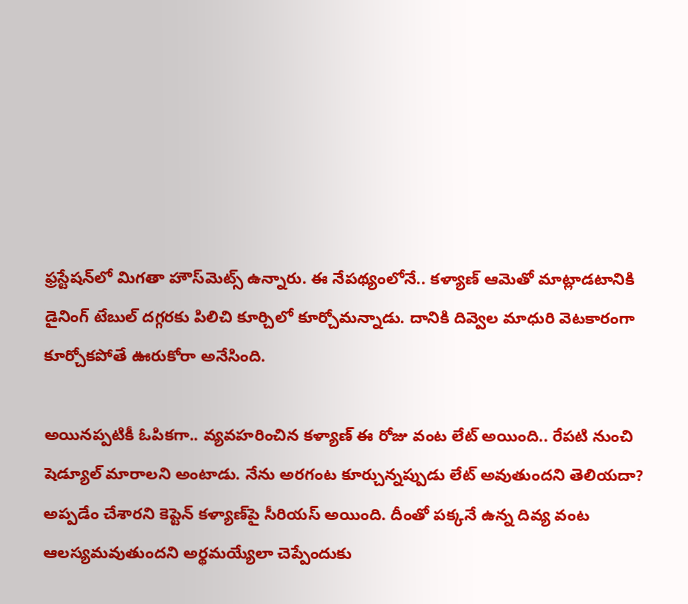ఫ్రస్టేషన్‌లో మిగతా హౌస్‌మెట్స్ ఉన్నారు. ఈ నేపథ్యంలోనే.. కళ్యాణ్ ఆమెతో మాట్లాడటానికి డైనింగ్ టేబుల్ దగ్గరకు పిలిచి కూర్చిలో కూర్చోమన్నాడు. దానికి దివ్వెల మాధురి వెటకారంగా కూర్చోకపోతే ఊరుకోరా అనేసింది.

అయినప్పటికీ ఓపికగా.. వ్యవహరించిన కళ్యాణ్ ఈ రోజు వంట లేట్ అయింది.. రేపటి నుంచి షెడ్యూల్ మారాలని అంటాడు. నేను అరగంట కూర్చున్నప్పుడు లేట్ అవుతుందని తెలియదా? అప్పడేం చేశారని కెప్టెన్ కళ్యాణ్‌పై సీరియస్ అయింది. దీంతో పక్కనే ఉన్న దివ్య వంట ఆలస్యమవుతుందని అర్థమయ్యేలా చెప్పేందుకు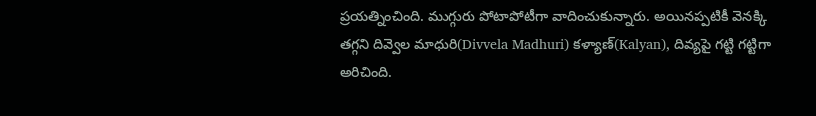ప్రయత్నించింది. ముగ్గురు పోటాపోటీగా వాదించుకున్నారు. అయినప్పటికీ వెనక్కి తగ్గని దివ్వెల మాధురి(Divvela Madhuri) కళ్యాణ్(Kalyan), దివ్యపై గట్టి గట్టిగా అరిచింది.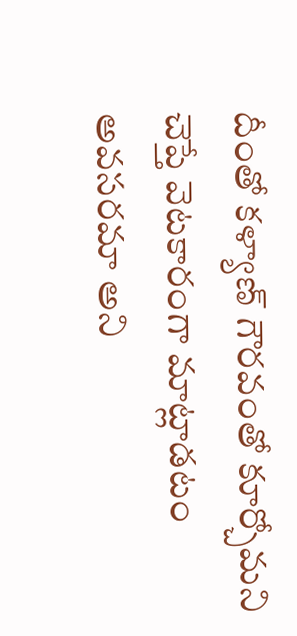దీంతో కళ్యాణ్ గౌరవంతో కూర్చోమని చెప్తే వెటకారంగా మాట్లాడటం అవసరమా అని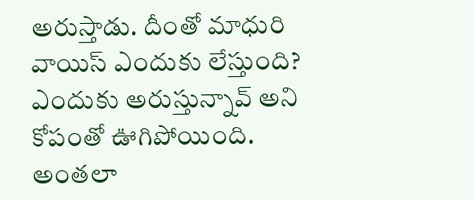అరుస్తాడు. దీంతో మాధురి వాయిస్ ఎందుకు లేస్తుంది? ఎందుకు అరుస్తున్నావ్ అని కోపంతో ఊగిపోయింది. అంతలా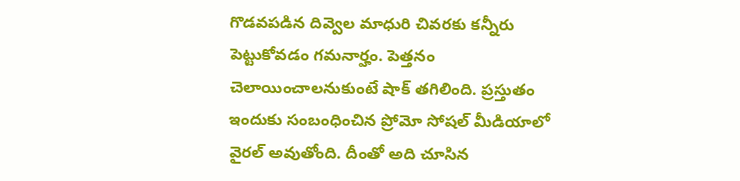గొడవపడిన దివ్వెల మాధురి చివరకు కన్నీరు పెట్టుకోవడం గమనార్హం. పెత్తనం చెలాయించాలనుకుంటే షాక్ తగిలింది. ప్రస్తుతం ఇందుకు సంబంధించిన ప్రోమో సోషల్ మీడియాలో వైరల్ అవుతోంది. దీంతో అది చూసిన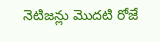నెటిజన్లు మొదటి రోజే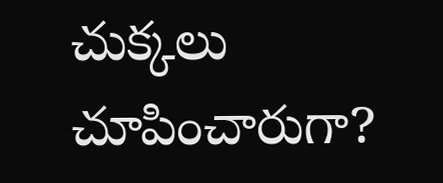చుక్కలు చూపించారుగా?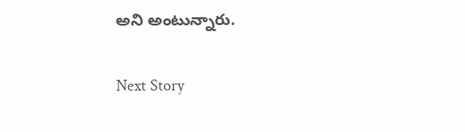అని అంటున్నారు.

Next Story